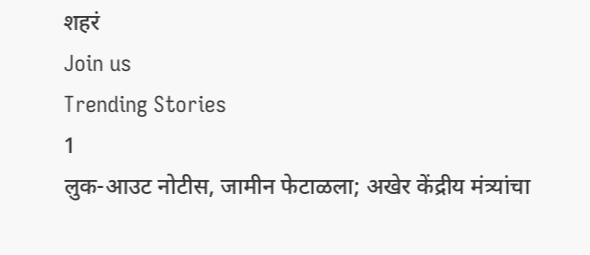शहरं
Join us
Trending Stories
1
लुक-आउट नोटीस, जामीन फेटाळला; अखेर केंद्रीय मंत्र्यांचा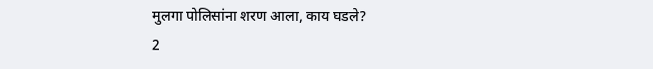मुलगा पोलिसांना शरण आला, काय घडले?
2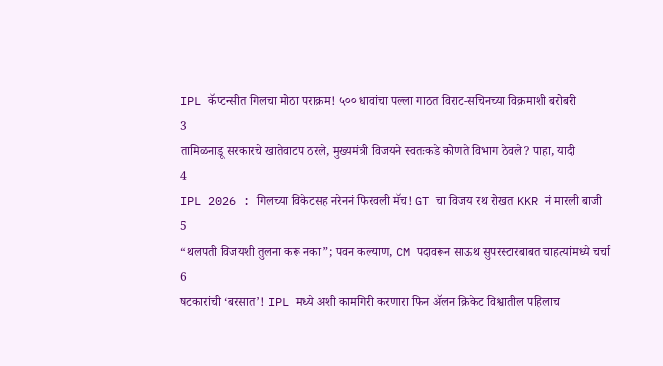IPL कॅप्टन्सीत गिलचा मोठा पराक्रम! ५०० धावांचा पल्ला गाठत विराट-सचिनच्या विक्रमाशी बरोबरी
3
तामिळनाडू सरकारचे खातेवाटप ठरले, मुख्यमंत्री विजयने स्वतःकडे कोणते विभाग ठेवले? पाहा, यादी
4
IPL 2026 : गिलच्या विकेटसह नरेननं फिरवली मॅच! GT चा विजय रथ रोखत KKR नं मारली बाजी
5
“थलपती विजयशी तुलना करू नका”; पवन कल्याण, CM पदावरून साऊथ सुपरस्टारबाबत चाहत्यांमध्ये चर्चा
6
षटकारांची ‘बरसात’! IPL मध्ये अशी कामगिरी करणारा फिन ॲलन क्रिकेट विश्वातील पहिलाच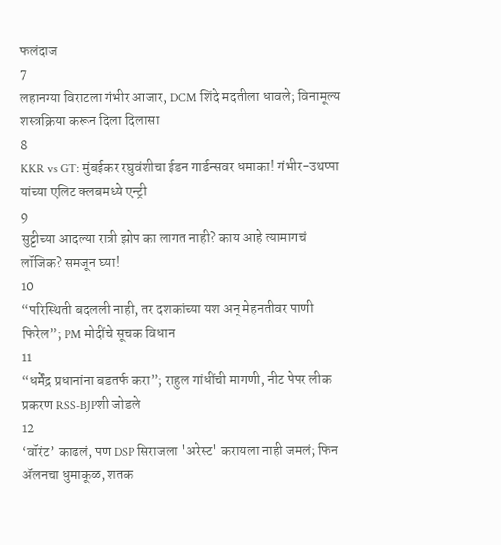फलंदाज
7
लहानग्या विराटला गंभीर आजार, DCM शिंदे मदतीला धावले; विनामूल्य शस्त्रक्रिया करून दिला दिलासा
8
KKR vs GT: मुंबईकर रघुवंशीचा ईडन गार्डन्सवर धमाका! गंभीर-उथप्पा यांच्या एलिट क्लबमध्ये एन्ट्री
9
सुट्टीच्या आदल्या रात्री झोप का लागत नाही? काय आहे त्यामागचं लॉजिक? समजून घ्या!
10
“परिस्थिती बदलली नाही, तर दशकांच्या यश अन् मेहनतीवर पाणी फिरेल”; PM मोदींचे सूचक विधान
11
“धर्मेंद्र प्रधानांना बडतर्फ करा”; राहुल गांधींची मागणी, नीट पेपर लीक प्रकरण RSS-BJPशी जोडले
12
‘वॉरंट’ काढलं, पण DSP सिराजला 'अरेस्ट' करायला नाही जमलं; फिन ॲलनचा धुमाकूळ, शतक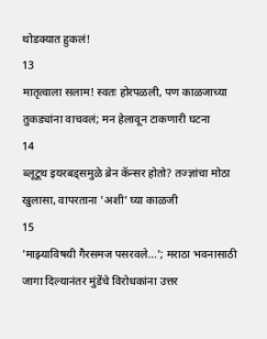थोडक्यात हुकलं!
13
मातृत्वाला सलाम! स्वतः होरपळली, पण काळजाच्या तुकड्यांना वाचवलं; मन हेलावून टाकणारी घटना
14
ब्लूटूथ इयरबड्समुळे ब्रेन कॅन्सर होतो? तज्ज्ञांचा मोठा खुलासा, वापरताना 'अशी' घ्या काळजी
15
'माझ्याविषयी गैरसमज पसरवले...'; मराठा भवनासाठी जागा दिल्यानंतर मुंडेंचे विरोधकांना उत्तर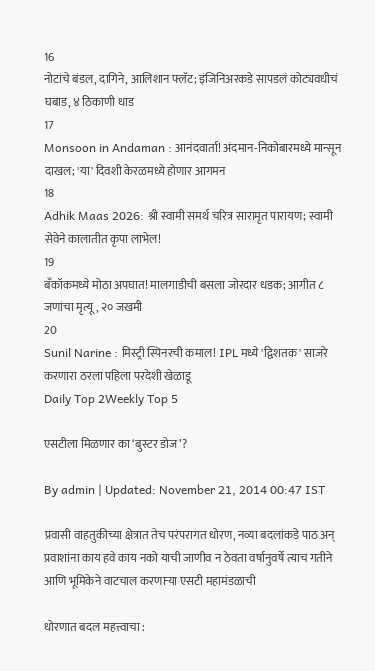16
नोटांचे बंडल, दागिने, आलिशान फ्लॅट; इंजिनिअरकडे सापडलं कोट्यवधीचं घबाड, ४ ठिकाणी धाड
17
Monsoon in Andaman : आनंदवार्ता! अंदमान-निकोबारमध्ये मान्सून दाखल; 'या' दिवशी केरळमध्ये होणार आगमन
18
Adhik Maas 2026: श्री स्वामी समर्थ चरित्र सारामृत पारायण; स्वामी सेवेने कालातीत कृपा लाभेल!
19
बँकॉकमध्ये मोठा अपघात! मालगाडीची बसला जोरदार धडक; आगीत ८ जणांचा मृत्यू, २० जखमी
20
Sunil Narine : मिस्ट्री स्पिनरची कमाल! IPL मध्ये 'द्विशतक' साजरे करणारा ठरला पहिला परदेशी खेळाडू
Daily Top 2Weekly Top 5

एसटीला मिळणार का ‘बुस्टर डोज’?

By admin | Updated: November 21, 2014 00:47 IST

प्रवासी वाहतुकीच्या क्षेत्रात तेच परंपरागत धोरण, नव्या बदलांकडे पाठ अन् प्रवाशांना काय हवे काय नको याची जाणीव न ठेवता वर्षानुवर्षे त्याच गतीने आणि भूमिकेने वाटचाल करणाऱ्या एसटी महामंडळाची

धोरणात बदल महत्त्वाचा :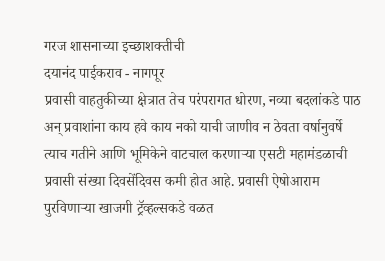गरज शासनाच्या इच्छाशक्तीची
दयानंद पाईकराव - नागपूर
प्रवासी वाहतुकीच्या क्षेत्रात तेच परंपरागत धोरण, नव्या बदलांकडे पाठ अन् प्रवाशांना काय हवे काय नको याची जाणीव न ठेवता वर्षानुवर्षे त्याच गतीने आणि भूमिकेने वाटचाल करणाऱ्या एसटी महामंडळाची प्रवासी संख्या दिवसेंदिवस कमी होत आहे. प्रवासी ऐषोआराम पुरविणाऱ्या खाजगी ट्रॅव्हल्सकडे वळत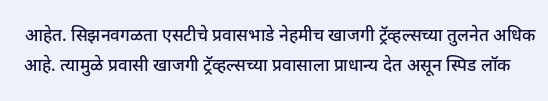आहेत. सिझनवगळता एसटीचे प्रवासभाडे नेहमीच खाजगी ट्रॅव्हल्सच्या तुलनेत अधिक आहे. त्यामुळे प्रवासी खाजगी ट्रॅव्हल्सच्या प्रवासाला प्राधान्य देत असून स्पिड लॉक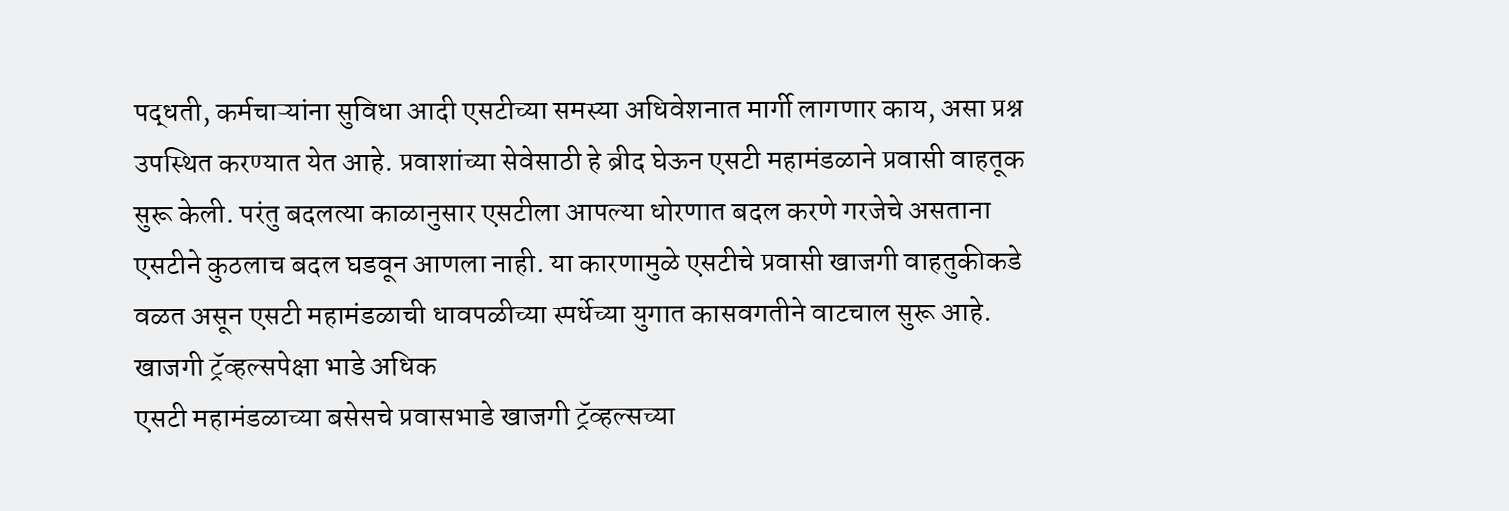पद्धती, कर्मचाऱ्यांना सुविधा आदी एसटीच्या समस्या अधिवेशनात मार्गी लागणार काय, असा प्रश्न उपस्थित करण्यात येत आहे. प्रवाशांच्या सेवेसाठी हे ब्रीद घेऊन एसटी महामंडळाने प्रवासी वाहतूक सुरू केली. परंतु बदलत्या काळानुसार एसटीला आपल्या धोरणात बदल करणे गरजेचे असताना एसटीने कुठलाच बदल घडवून आणला नाही. या कारणामुळे एसटीचे प्रवासी खाजगी वाहतुकीकडे वळत असून एसटी महामंडळाची धावपळीच्या स्पर्धेच्या युगात कासवगतीने वाटचाल सुरू आहे.
खाजगी ट्रॅव्हल्सपेक्षा भाडे अधिक
एसटी महामंडळाच्या बसेसचे प्रवासभाडे खाजगी ट्रॅव्हल्सच्या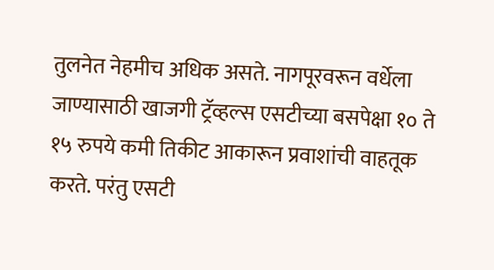तुलनेत नेहमीच अधिक असते. नागपूरवरून वर्धेला जाण्यासाठी खाजगी ट्रॅव्हल्स एसटीच्या बसपेक्षा १० ते १५ रुपये कमी तिकीट आकारून प्रवाशांची वाहतूक करते. परंतु एसटी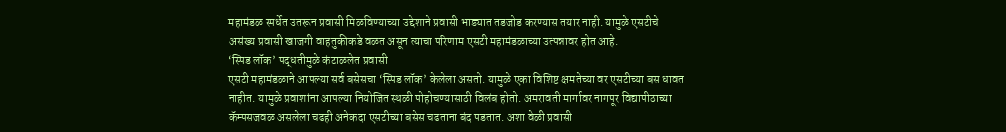महामंडळ स्पर्धेत उतरून प्रवासी मिळविण्याच्या उद्देशाने प्रवासी भाड्यात तडजोड करण्यास तयार नाही. यामुळे एसटीचे असंख्य प्रवासी खाजगी वाहतुकीकडे वळत असून त्याचा परिणाम एसटी महामंडळाच्या उत्पन्नावर होत आहे.
‘स्पिड लॉक’ पद्धतीमुळे कंटाळलेत प्रवासी
एसटी महामंडळाने आपल्या सर्व बसेसचा ‘स्पिड लॉक’ केलेला असतो. यामुळे एका विशिष्ट क्षमतेच्या वर एसटीच्या बस धावत नाहीत. यामुळे प्रवाशांना आपल्या नियोजित स्थळी पोहोचण्यासाठी विलंब होतो. अमरावती मार्गावर नागपूर विद्यापीठाच्या कॅम्पसजवळ असलेला चढही अनेकदा एसटीच्या बसेस चढताना बंद पडतात. अशा वेळी प्रवासी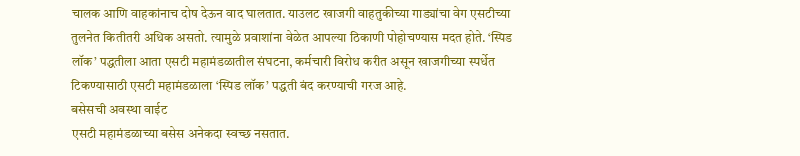चालक आणि वाहकांनाच दोष देऊन वाद घालतात. याउलट खाजगी वाहतुकीच्या गाड्यांचा वेग एसटीच्या तुलनेत कितीतरी अधिक असतो. त्यामुळे प्रवाशांना वेळेत आपल्या ठिकाणी पोहोचण्यास मदत होते. ‘स्पिड लॉक’ पद्धतीला आता एसटी महामंडळातील संघटना, कर्मचारी विरोध करीत असून खाजगीच्या स्पर्धेत टिकण्यासाठी एसटी महामंडळाला ‘स्पिड लॉक’ पद्धती बंद करण्याची गरज आहे.
बसेसची अवस्था वाईट
एसटी महामंडळाच्या बसेस अनेकदा स्वच्छ नसतात.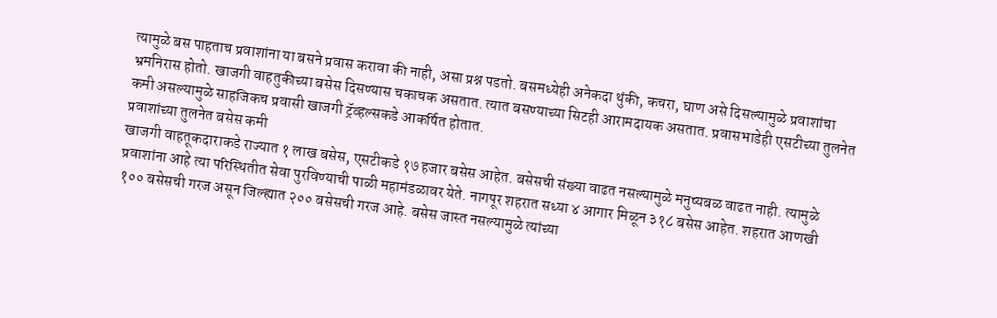त्यामुळे बस पाहताच प्रवाशांना या बसने प्रवास करावा की नाही, असा प्रश्न पडतो. बसमध्येही अनेकदा थुंकी, कचरा, घाण असे दिसल्यामुळे प्रवाशांचा भ्रमनिरास होतो. खाजगी वाहतुकीच्या बसेस दिसण्यास चकाचक असतात. त्यात बसण्याच्या सिटही आरामदायक असतात. प्रवासभाडेही एसटीच्या तुलनेत कमी असल्यामुळे साहजिकच प्रवासी खाजगी ट्रॅव्हल्सकडे आकर्षित होतात.
प्रवाशांच्या तुलनेत बसेस कमी
खाजगी वाहतूकदाराकडे राज्यात १ लाख बसेस, एसटीकडे १७ हजार बसेस आहेत. बसेसची संख्या वाढत नसल्यामुळे मनुष्यबळ वाढत नाही. त्यामुळे प्रवाशांना आहे त्या परिस्थितीत सेवा पुरविण्याची पाळी महामंडळावर येते. नागपूर शहरात सध्या ४ आगार मिळून ३१८ बसेस आहेत. शहरात आणखी १०० बसेसची गरज असून जिल्ह्यात २०० बसेसची गरज आहे. बसेस जास्त नसल्यामुळे त्यांच्या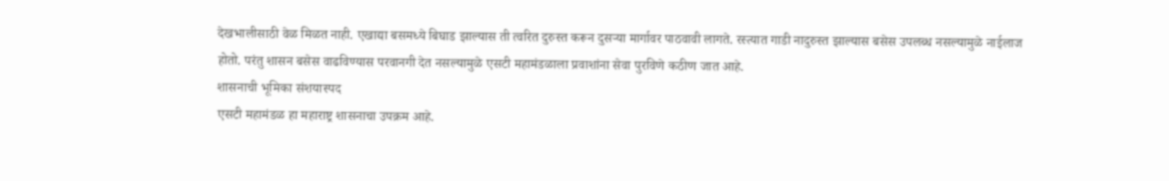देखभालीसाठी वेळ मिळत नाही. एखाद्या बसमध्ये बिघाड झाल्यास ती त्वरित दुरुस्त करून दुसऱ्या मार्गावर पाठवावी लागते. रस्त्यात गाडी नादुरुस्त झाल्यास बसेस उपलब्ध नसल्यामुळे नाईलाज होतो. परंतु शासन बसेस वाढविण्यास परवानगी देत नसल्यामुळे एसटी महामंडळाला प्रवाशांना सेवा पुरविणे कठीण जात आहे.
शासनाची भूमिका संशयास्पद
एसटी महामंडळ हा महाराष्ट्र शासनाचा उपक्रम आहे.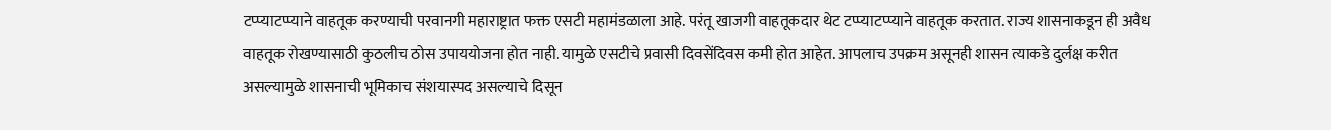टप्प्याटप्प्याने वाहतूक करण्याची परवानगी महाराष्ट्रात फक्त एसटी महामंडळाला आहे. परंतू खाजगी वाहतूकदार थेट टप्प्याटप्प्याने वाहतूक करतात. राज्य शासनाकडून ही अवैध वाहतूक रोखण्यासाठी कुठलीच ठोस उपाययोजना होत नाही. यामुळे एसटीचे प्रवासी दिवसेंदिवस कमी होत आहेत. आपलाच उपक्रम असूनही शासन त्याकडे दुर्लक्ष करीत असल्यामुळे शासनाची भूमिकाच संशयास्पद असल्याचे दिसून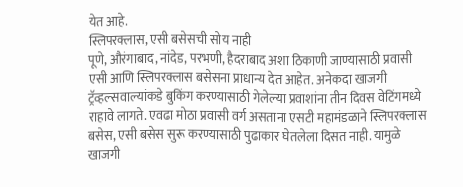येत आहे.
स्लिपरक्लास, एसी बसेसची सोय नाही
पूणे, औरंगाबाद, नांदेड, परभणी, हैदराबाद अशा ठिकाणी जाण्यासाठी प्रवासी एसी आणि स्लिपरक्लास बसेसना प्राधान्य देत आहेत. अनेकदा खाजगी ट्रॅव्हल्सवाल्यांकडे बुकिंग करण्यासाठी गेलेल्या प्रवाशांना तीन दिवस वेटिंगमध्ये राहावे लागते. एवढा मोठा प्रवासी वर्ग असताना एसटी महामंडळाने स्लिपरक्लास बसेस, एसी बसेस सुरू करण्यासाठी पुढाकार घेतलेला दिसत नाही. यामुळे खाजगी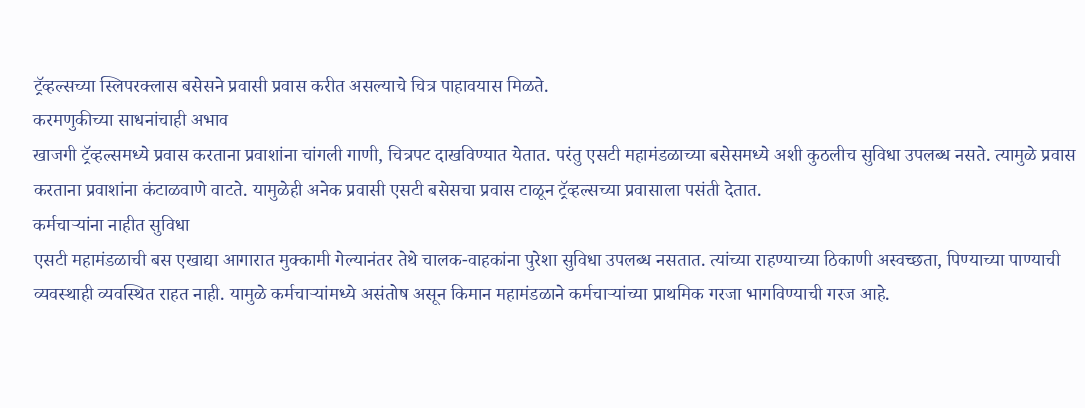ट्रॅव्हल्सच्या स्लिपरक्लास बसेसने प्रवासी प्रवास करीत असल्याचे चित्र पाहावयास मिळते.
करमणुकीच्या साधनांचाही अभाव
खाजगी ट्रॅव्हल्समध्ये प्रवास करताना प्रवाशांना चांगली गाणी, चित्रपट दाखविण्यात येतात. परंतु एसटी महामंडळाच्या बसेसमध्ये अशी कुठलीच सुविधा उपलब्ध नसते. त्यामुळे प्रवास करताना प्रवाशांना कंटाळवाणे वाटते. यामुळेही अनेक प्रवासी एसटी बसेसचा प्रवास टाळून ट्रॅव्हल्सच्या प्रवासाला पसंती देतात.
कर्मचाऱ्यांना नाहीत सुविधा
एसटी महामंडळाची बस एखाद्या आगारात मुक्कामी गेल्यानंतर तेथे चालक-वाहकांना पुरेशा सुविधा उपलब्ध नसतात. त्यांच्या राहण्याच्या ठिकाणी अस्वच्छता, पिण्याच्या पाण्याची व्यवस्थाही व्यवस्थित राहत नाही. यामुळे कर्मचाऱ्यांमध्ये असंतोष असून किमान महामंडळाने कर्मचाऱ्यांच्या प्राथमिक गरजा भागविण्याची गरज आहे.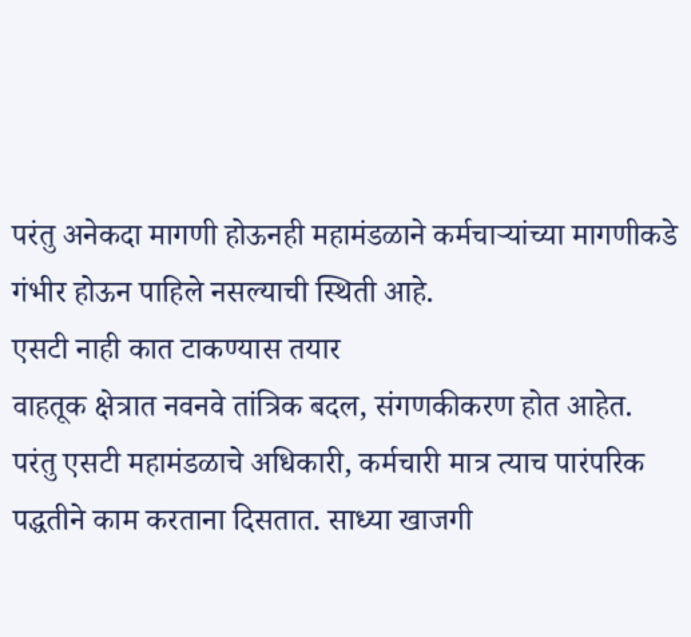परंतु अनेकदा मागणी होऊनही महामंडळाने कर्मचाऱ्यांच्या मागणीकडे गंभीर होऊन पाहिले नसल्याची स्थिती आहे.
एसटी नाही कात टाकण्यास तयार
वाहतूक क्षेत्रात नवनवे तांत्रिक बदल, संगणकीकरण होत आहेत. परंतु एसटी महामंडळाचे अधिकारी, कर्मचारी मात्र त्याच पारंपरिक पद्धतीने काम करताना दिसतात. साध्या खाजगी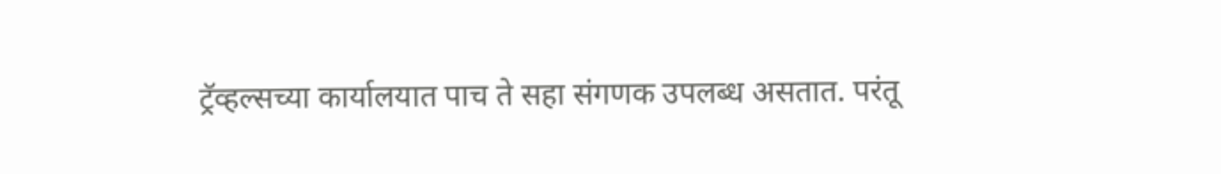ट्रॅव्हल्सच्या कार्यालयात पाच ते सहा संगणक उपलब्ध असतात. परंतू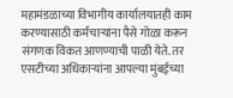महामंडळाच्या विभागीय कार्यालयातही काम करण्यासाठी कर्मचाऱ्यांना पैसे गोळा करून संगणक विकत आणण्याची पाळी येते. तर एसटीच्या अधिकाऱ्यांना आपल्या मुंबईच्या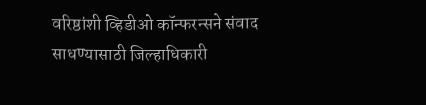वरिष्ठांशी व्हिडीओ कॉन्फरन्सने संवाद साधण्यासाठी जिल्हाधिकारी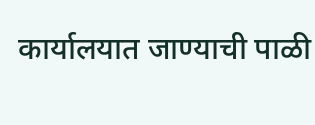कार्यालयात जाण्याची पाळी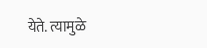येते. त्यामुळे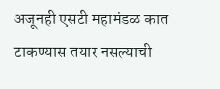अजूनही एसटी महामंडळ कात टाकण्यास तयार नसल्याची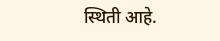स्थिती आहे.